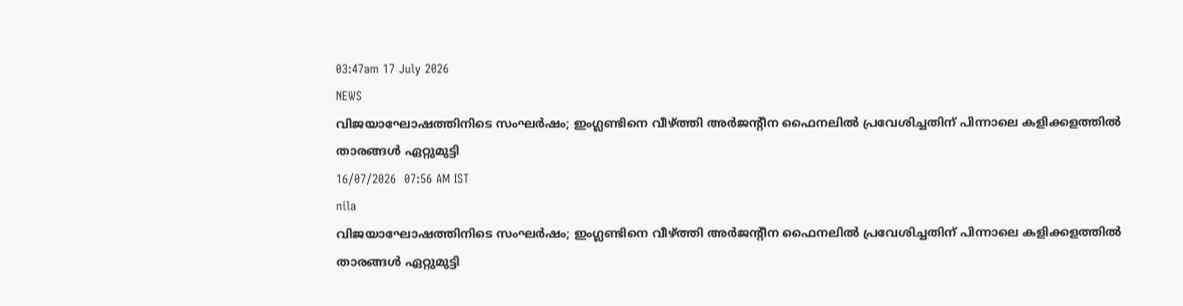03:47am 17 July 2026
NEWS
വിജയാഘോഷത്തിനിടെ സംഘർഷം; ഇംഗ്ലണ്ടിനെ വീഴ്ത്തി അർജന്റീന ഫൈനലിൽ പ്രവേശിച്ചതിന് പിന്നാലെ കളിക്കളത്തിൽ താരങ്ങൾ ഏറ്റുമുട്ടി
16/07/2026  07:56 AM IST
nila
വിജയാഘോഷത്തിനിടെ സംഘർഷം; ഇംഗ്ലണ്ടിനെ വീഴ്ത്തി അർജന്റീന ഫൈനലിൽ പ്രവേശിച്ചതിന് പിന്നാലെ കളിക്കളത്തിൽ താരങ്ങൾ ഏറ്റുമുട്ടി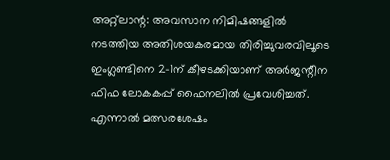അറ്റ്‌ലാന്റ: അവസാന നിമിഷങ്ങളിൽ നടത്തിയ അതിശയകരമായ തിരിച്ചുവരവിലൂടെ ഇംഗ്ലണ്ടിനെ 2-1ന് കീഴടക്കിയാണ് അർജന്റീന ഫിഫ ലോകകപ്പ് ഫൈനലിൽ പ്രവേശിച്ചത്. എന്നാൽ മത്സരശേഷം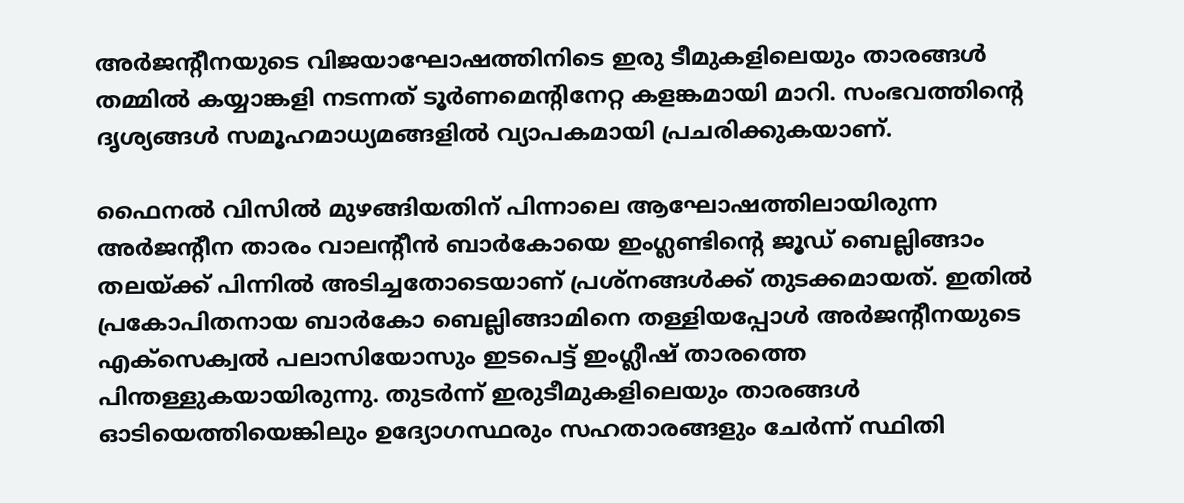അർജന്റീനയുടെ വിജയാഘോഷത്തിനിടെ ഇരു ടീമുകളിലെയും താരങ്ങൾ തമ്മിൽ കയ്യാങ്കളി നടന്നത് ടൂർണമെന്റിനേറ്റ കളങ്കമായി മാറി. സംഭവത്തിന്റെ ദൃശ്യങ്ങൾ സമൂഹമാധ്യമങ്ങളിൽ വ്യാപകമായി പ്രചരിക്കുകയാണ്.

ഫൈനൽ വിസിൽ മുഴങ്ങിയതിന് പിന്നാലെ ആഘോഷത്തിലായിരുന്ന അർജന്റീന താരം വാലന്റീൻ ബാർകോയെ ഇംഗ്ലണ്ടിന്റെ ജൂഡ് ബെല്ലിങ്ങാം തലയ്ക്ക് പിന്നിൽ അടിച്ചതോടെയാണ് പ്രശ്നങ്ങൾക്ക് തുടക്കമായത്. ഇതിൽ പ്രകോപിതനായ ബാർകോ ബെല്ലിങ്ങാമിനെ തള്ളിയപ്പോൾ അർജന്റീനയുടെ എക്സെക്വൽ പലാസിയോസും ഇടപെട്ട് ഇംഗ്ലീഷ് താരത്തെ പിന്തള്ളുകയായിരുന്നു. തുടർന്ന് ഇരുടീമുകളിലെയും താരങ്ങൾ ഓടിയെത്തിയെങ്കിലും ഉദ്യോഗസ്ഥരും സഹതാരങ്ങളും ചേർന്ന് സ്ഥിതി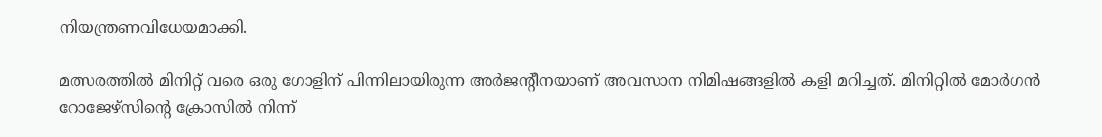നിയന്ത്രണവിധേയമാക്കി.

മത്സരത്തിൽ മിനിറ്റ് വരെ ഒരു ഗോളിന് പിന്നിലായിരുന്ന അർജന്റീനയാണ് അവസാന നിമിഷങ്ങളിൽ കളി മറിച്ചത്. മിനിറ്റിൽ മോർഗൻ റോജേഴ്‌സിന്റെ ക്രോസിൽ നിന്ന്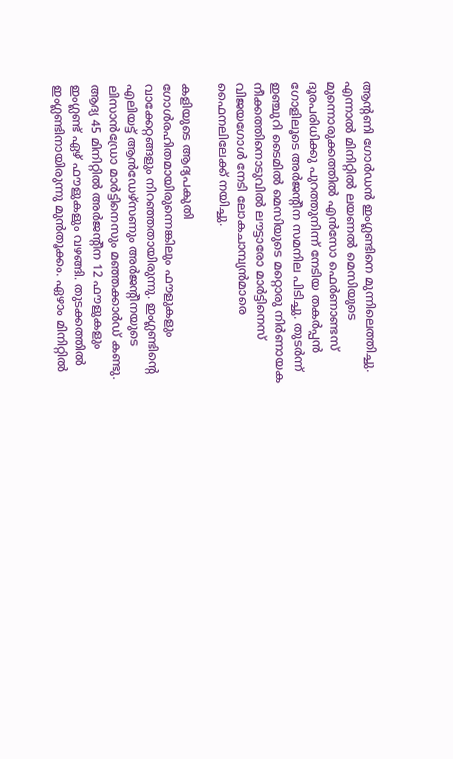ആന്റണി ഗോർഡൻ ഇംഗ്ലണ്ടിനെ മുന്നിലെത്തിച്ചു. എന്നാൽ മിനിറ്റിൽ ലയണൽ മെസിയുടെ മുന്നൊരുക്കത്തിൽ എൻസോ ഫെർണാണ്ടസ് ദൂരപരിധിക്കു പുറത്തുനിന്ന് നേടിയ തകർപ്പൻ ഗോളിലൂടെ അർജന്റീന സമനില പിടിച്ചു. തുടർന്ന് ഇഞ്ചുറി ടൈമിൽ മെസിയുടെ മറ്റൊരു നിർണായക നീക്കത്തിനൊടുവിൽ ലൗട്ടാരോ മാർട്ടിനെസ് വിജയഗോൾ നേടി ലോകചാമ്പ്യൻമാരെ ഫൈനലിലേക്ക് നയിച്ചു.

കളിയുടെ ആദ്യപകുതി ഗോൾരഹിതമായിരുന്നെങ്കിലും ഫൗളുകളും വാക്കേറ്റങ്ങളും നിറഞ്ഞതായിരുന്നു. ഇംഗ്ലണ്ടിന്റെ എലിയട്ട് ആൻഡേഴ്സണും അർജന്റീനയുടെ ലിസാൻഡ്രോ മാർട്ടിനെസും മഞ്ഞക്കാർഡ് കണ്ടു. ആദ്യ 45 മിനിറ്റിൽ അർജന്റീന 12 ഫൗളുകളും ഇംഗ്ലണ്ട് ഏഴ് ഫൗളുകളും വഴങ്ങി. തുടക്കത്തിൽ ഇംഗ്ലണ്ടിനായിരുന്നു മുൻതൂക്കം. ഏഴാം മിനിറ്റിൽ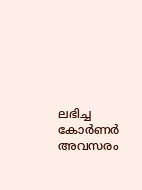ലഭിച്ച കോർണർ അവസരം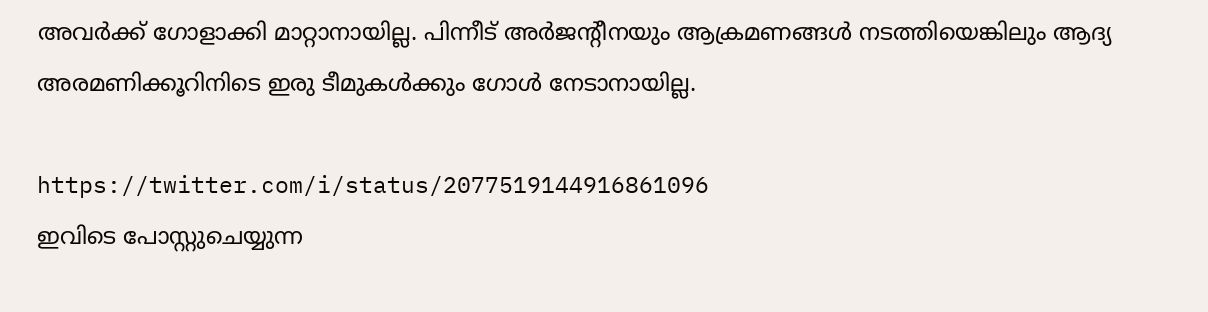അവർക്ക് ഗോളാക്കി മാറ്റാനായില്ല. പിന്നീട് അർജന്റീനയും ആക്രമണങ്ങൾ നടത്തിയെങ്കിലും ആദ്യ അരമണിക്കൂറിനിടെ ഇരു ടീമുകൾക്കും ഗോൾ നേടാനായില്ല.

https://twitter.com/i/status/2077519144916861096
ഇവിടെ പോസ്റ്റുചെയ്യുന്ന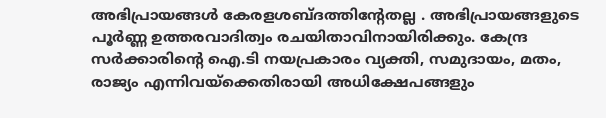അഭിപ്രായങ്ങള്‍ കേരളശബ്‌ദത്തിന്റേതല്ല . അഭിപ്രായങ്ങളുടെ പൂര്‍ണ്ണ ഉത്തരവാദിത്വം രചയിതാവിനായിരിക്കും. കേന്ദ്ര സർക്കാരിന്റെ ഐ.ടി നയപ്രകാരം വ്യക്തി, സമുദായം, മതം, രാജ്യം എന്നിവയ്ക്കെതിരായി അധിക്ഷേപങ്ങളും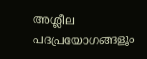അശ്ലീല പദപ്രയോഗങ്ങളൂം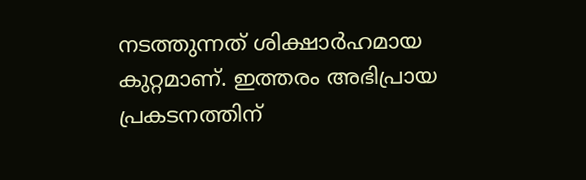നടത്തുന്നത് ശിക്ഷാര്‍ഹമായ കുറ്റമാണ്. ഇത്തരം അഭിപ്രായ പ്രകടനത്തിന്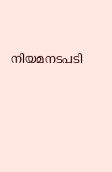നിയമനടപടി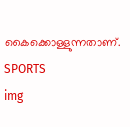കൈക്കൊള്ളുന്നതാണ്.
SPORTS
img